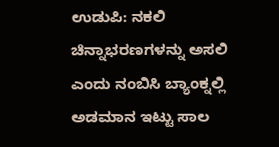ಉಡುಪಿ: ನಕಲಿ ಚಿನ್ನಾಭರಣಗಳನ್ನು ಅಸಲಿ ಎಂದು ನಂಬಿಸಿ ಬ್ಯಾಂಕ್ನಲ್ಲಿ ಅಡಮಾನ ಇಟ್ಟು ಸಾಲ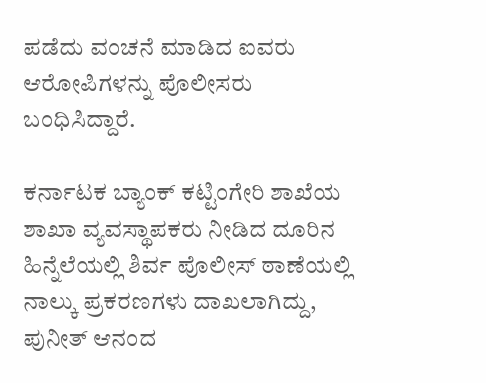ಪಡೆದು ವಂಚನೆ ಮಾಡಿದ ಐವರು ಆರೋಪಿಗಳನ್ನು ಪೊಲೀಸರು ಬಂಧಿಸಿದ್ದಾರೆ.

ಕರ್ನಾಟಕ ಬ್ಯಾಂಕ್ ಕಟ್ಟಿಂಗೇರಿ ಶಾಖೆಯ ಶಾಖಾ ವ್ಯವಸ್ಥಾಪಕರು ನೀಡಿದ ದೂರಿನ ಹಿನ್ನೆಲೆಯಲ್ಲಿ ಶಿರ್ವ ಪೊಲೀಸ್ ಠಾಣೆಯಲ್ಲಿ ನಾಲ್ಕು ಪ್ರಕರಣಗಳು ದಾಖಲಾಗಿದ್ದು, ಪುನೀತ್ ಆನಂದ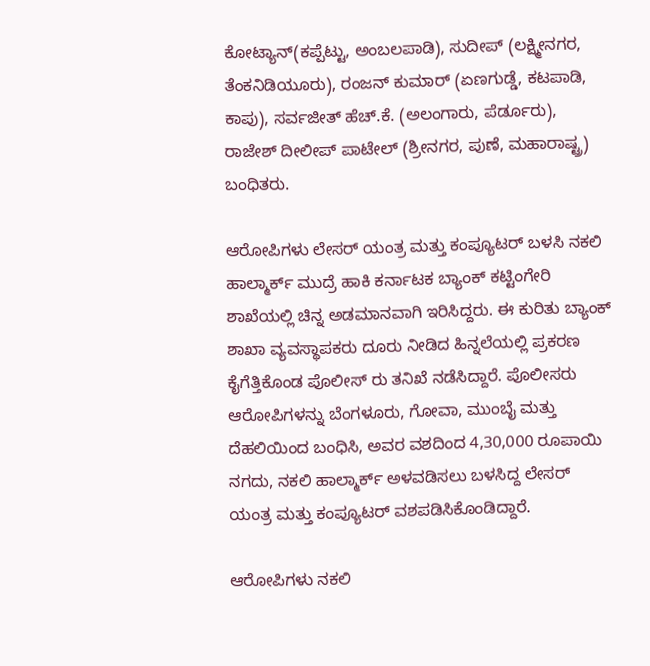ಕೋಟ್ಯಾನ್(ಕಪ್ಪೆಟ್ಟು, ಅಂಬಲಪಾಡಿ), ಸುದೀಪ್ (ಲಕ್ಷ್ಮೀನಗರ, ತೆಂಕನಿಡಿಯೂರು), ರಂಜನ್ ಕುಮಾರ್ (ಏಣಗುಡ್ಡೆ, ಕಟಪಾಡಿ, ಕಾಪು), ಸರ್ವಜೀತ್ ಹೆಚ್.ಕೆ. (ಅಲಂಗಾರು, ಪೆರ್ಡೂರು), ರಾಜೇಶ್ ದೀಲೀಪ್ ಪಾಟೇಲ್ (ಶ್ರೀನಗರ, ಪುಣೆ, ಮಹಾರಾಷ್ಟ್ರ) ಬಂಧಿತರು.

ಆರೋಪಿಗಳು ಲೇಸರ್ ಯಂತ್ರ ಮತ್ತು ಕಂಪ್ಯೂಟರ್ ಬಳಸಿ ನಕಲಿ ಹಾಲ್ಮಾರ್ಕ್ ಮುದ್ರೆ ಹಾಕಿ ಕರ್ನಾಟಕ ಬ್ಯಾಂಕ್ ಕಟ್ಟಿಂಗೇರಿ ಶಾಖೆಯಲ್ಲಿ ಚಿನ್ನ ಅಡಮಾನವಾಗಿ ಇರಿಸಿದ್ದರು. ಈ ಕುರಿತು ಬ್ಯಾಂಕ್ ಶಾಖಾ ವ್ಯವಸ್ಥಾಪಕರು ದೂರು ನೀಡಿದ ಹಿನ್ನಲೆಯಲ್ಲಿ ಪ್ರಕರಣ ಕೈಗೆತ್ತಿಕೊಂಡ ಪೊಲೀಸ್ ರು ತನಿಖೆ ನಡೆಸಿದ್ದಾರೆ. ಪೊಲೀಸರು ಆರೋಪಿಗಳನ್ನು ಬೆಂಗಳೂರು, ಗೋವಾ, ಮುಂಬೈ ಮತ್ತು ದೆಹಲಿಯಿಂದ ಬಂಧಿಸಿ, ಅವರ ವಶದಿಂದ 4,30,000 ರೂಪಾಯಿ ನಗದು, ನಕಲಿ ಹಾಲ್ಮಾರ್ಕ್ ಅಳವಡಿಸಲು ಬಳಸಿದ್ದ ಲೇಸರ್ ಯಂತ್ರ ಮತ್ತು ಕಂಪ್ಯೂಟರ್ ವಶಪಡಿಸಿಕೊಂಡಿದ್ದಾರೆ.

ಆರೋಪಿಗಳು ನಕಲಿ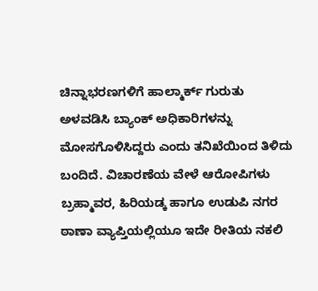ಚಿನ್ನಾಭರಣಗಳಿಗೆ ಹಾಲ್ಮಾರ್ಕ್ ಗುರುತು ಅಳವಡಿಸಿ ಬ್ಯಾಂಕ್ ಅಧಿಕಾರಿಗಳನ್ನು ಮೋಸಗೊಳಿಸಿದ್ದರು ಎಂದು ತನಿಖೆಯಿಂದ ತಿಳಿದು ಬಂದಿದೆ. ವಿಚಾರಣೆಯ ವೇಳೆ ಆರೋಪಿಗಳು ಬ್ರಹ್ಮಾವರ, ಹಿರಿಯಡ್ಕ ಹಾಗೂ ಉಡುಪಿ ನಗರ ಠಾಣಾ ವ್ಯಾಪ್ತಿಯಲ್ಲಿಯೂ ಇದೇ ರೀತಿಯ ನಕಲಿ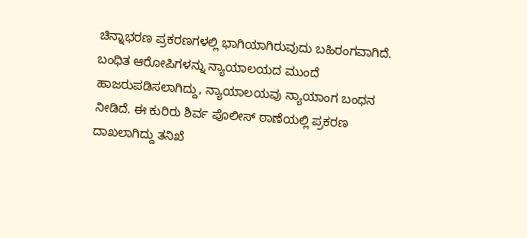ಚಿನ್ನಾಭರಣ ಪ್ರಕರಣಗಳಲ್ಲಿ ಭಾಗಿಯಾಗಿರುವುದು ಬಹಿರಂಗವಾಗಿದೆ. ಬಂಧಿತ ಆರೋಪಿಗಳನ್ನು ನ್ಯಾಯಾಲಯದ ಮುಂದೆ ಹಾಜರುಪಡಿಸಲಾಗಿದ್ದು, ನ್ಯಾಯಾಲಯವು ನ್ಯಾಯಾಂಗ ಬಂಧನ ನೀಡಿದೆ. ಈ ಕುರಿರು ಶಿರ್ವ ಪೊಲೀಸ್ ಠಾಣೆಯಲ್ಲಿ ಪ್ರಕರಣ ದಾಖಲಾಗಿದ್ದು ತನಿಖೆ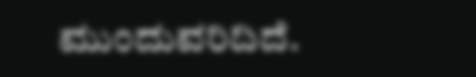ಮುಂದುವರಿದಿದೆ.